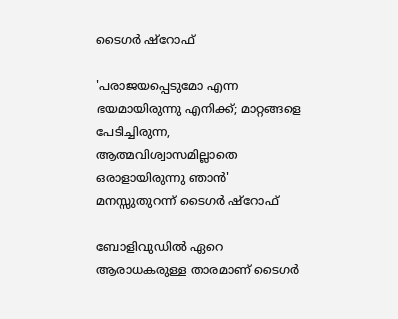ടൈഗർ ഷ്റോഫ്

'പരാജയപ്പെടുമോ എന്ന ഭയമായിരുന്നു എനിക്ക്; മാറ്റങ്ങളെ പേടിച്ചിരുന്ന, ആത്മവിശ്വാസമില്ലാതെ ഒരാളായിരുന്നു ഞാൻ' മനസ്സുതുറന്ന് ടൈഗർ ഷ്റോഫ്

ബോളിവുഡിൽ ഏറെ ആരാധകരുള്ള താരമാണ് ടൈഗർ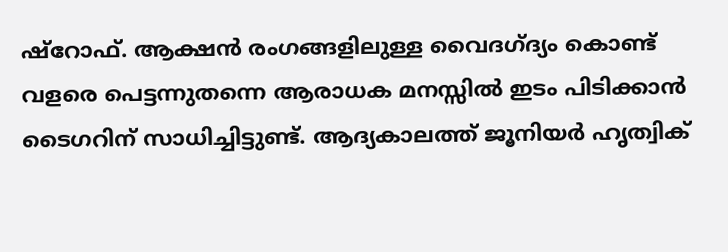ഷ്റോഫ്. ആക്ഷൻ രംഗങ്ങളിലുള്ള വൈദഗ്ദ്യം കൊണ്ട് വളരെ പെട്ടന്നുതന്നെ ആരാധക മനസ്സിൽ ഇടം പിടിക്കാൻ ടൈഗറിന് സാധിച്ചിട്ടുണ്ട്. ആദ്യകാലത്ത് ജൂനിയർ ഹൃത്വിക്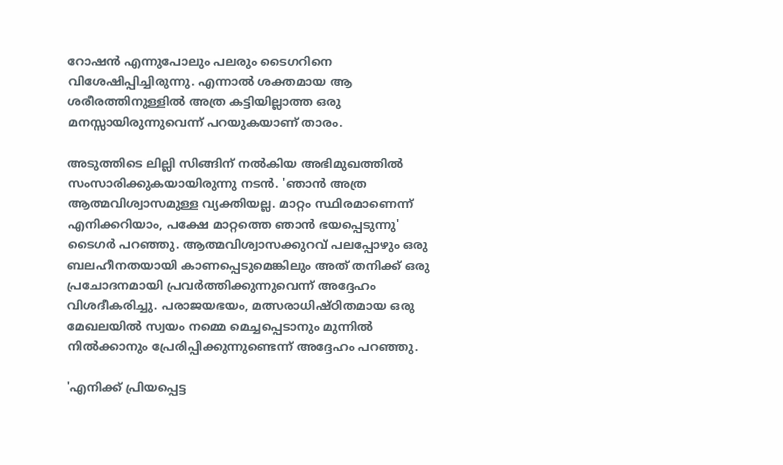റോഷൻ എന്നുപോലും പലരും ടൈഗറിനെ വിശേഷിപ്പിച്ചിരുന്നു. എന്നാൽ ശക്തമായ ആ ശരീരത്തിനുള്ളിൽ അത്ര കട്ടിയില്ലാത്ത ഒരു മനസ്സായിരുന്നുവെന്ന് പറയുകയാണ് താരം.

അടുത്തിടെ ലില്ലി സിങ്ങിന് നൽകിയ അഭിമുഖത്തിൽ സംസാരിക്കുകയായിരുന്നു നടൻ. 'ഞാൻ അത്ര ആത്മവിശ്വാസമുള്ള വ്യക്തിയല്ല. മാറ്റം സ്ഥിരമാണെന്ന് എനിക്കറിയാം, പക്ഷേ മാറ്റത്തെ ഞാൻ ഭയപ്പെടുന്നു' ടൈഗർ പറഞ്ഞു. ആത്മവിശ്വാസക്കുറവ് പലപ്പോഴും ഒരു ബലഹീനതയായി കാണപ്പെടുമെങ്കിലും അത് തനിക്ക് ഒരു പ്രചോദനമായി പ്രവർത്തിക്കുന്നുവെന്ന് അദ്ദേഹം വിശദീകരിച്ചു. പരാജയഭയം, മത്സരാധിഷ്ഠിതമായ ഒരു മേഖലയിൽ സ്വയം നമ്മെ മെച്ചപ്പെടാനും മുന്നിൽ നിൽക്കാനും പ്രേരിപ്പിക്കുന്നുണ്ടെന്ന് അദ്ദേഹം പറഞ്ഞു.

'എനിക്ക് പ്രിയപ്പെട്ട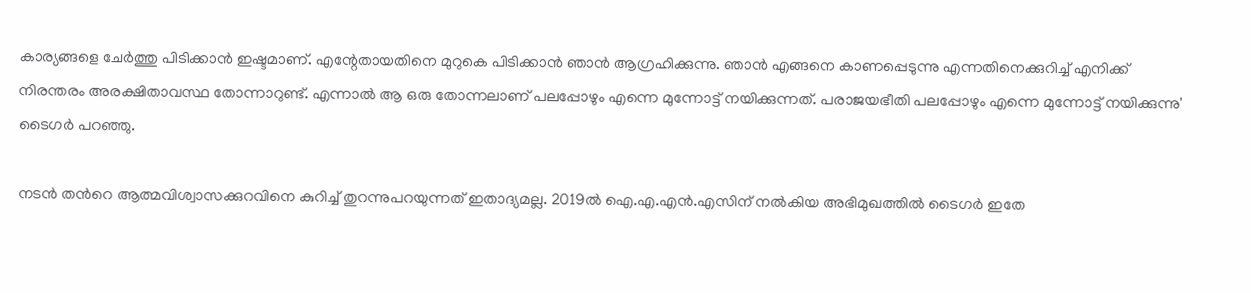കാര്യങ്ങളെ ചേർത്തു പിടിക്കാൻ ഇഷ്ടമാണ്. എന്റേതായതിനെ മുറുകെ പിടിക്കാൻ ഞാൻ ആഗ്രഹിക്കുന്നു. ഞാൻ എങ്ങനെ കാണപ്പെടുന്നു എന്നതിനെക്കുറിച്ച് എനിക്ക് നിരന്തരം അരക്ഷിതാവസ്ഥ തോന്നാറുണ്ട്. എന്നാൽ ആ ഒരു തോന്നലാണ് പലപ്പോഴും എന്നെ മുന്നോട്ട് നയിക്കുന്നത്. പരാജയഭീതി പലപ്പോഴും എന്നെ മുന്നോട്ട് നയിക്കുന്നു' ടൈഗർ പറഞ്ഞു.

നടൻ തന്‍റെ ആത്മവിശ്വാസക്കുറവിനെ കുറിച്ച് തുറന്നുപറയുന്നത് ഇതാദ്യമല്ല. 2019ൽ ഐ‌.എ‌.എൻ‌.എസിന് നൽകിയ അഭിമുഖത്തിൽ ടൈഗർ ഇതേ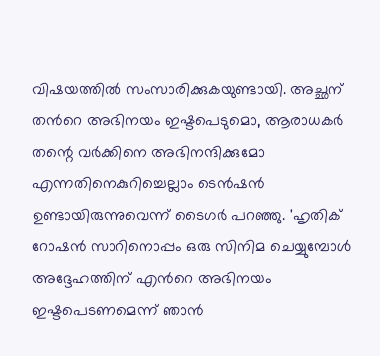വിഷയത്തിൽ സംസാരിക്കുകയുണ്ടായി. അച്ഛന് തന്‍റെ അഭിനയം ഇഷ്ടപെടുമൊ, ആരാധകർ തന്റെ വർക്കിനെ അഭിനന്ദിക്കുമോ എന്നതിനെകുറിച്ചെല്ലാം ടെൻഷൻ ഉണ്ടായിരുന്നുവെന്ന് ടൈഗർ പറഞ്ഞു. 'ഹൃതിക് റോഷൻ സാറിനൊപ്പം ഒരു സിനിമ ചെയ്യുമ്പോൾ അദ്ദേഹത്തിന് എന്‍റെ അഭിനയം ഇഷ്ടപെടണമെന്ന് ഞാൻ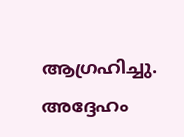ആഗ്രഹിച്ചു. അദ്ദേഹം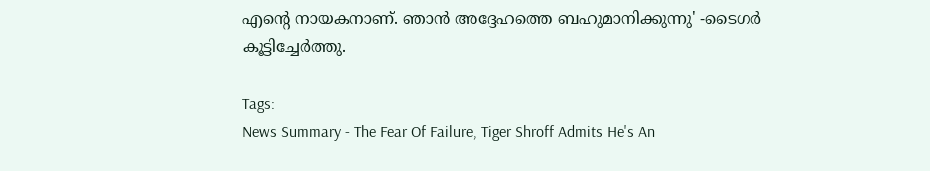എന്റെ നായകനാണ്. ഞാൻ അദ്ദേഹത്തെ ബഹുമാനിക്കുന്നു' -ടൈഗർ കൂട്ടിച്ചേർത്തു.

Tags:
News Summary - The Fear Of Failure, Tiger Shroff Admits He's An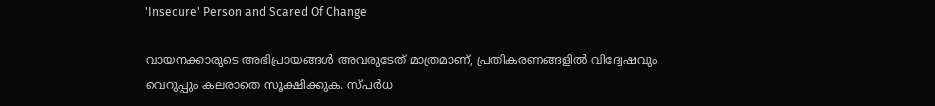'Insecure' Person and Scared Of Change

വായനക്കാരുടെ അഭിപ്രായങ്ങള്‍ അവരുടേത് മാത്രമാണ്, പ്രതികരണങ്ങളിൽ വിദ്വേഷവും വെറുപ്പും കലരാതെ സൂക്ഷിക്കുക. സ്പർധ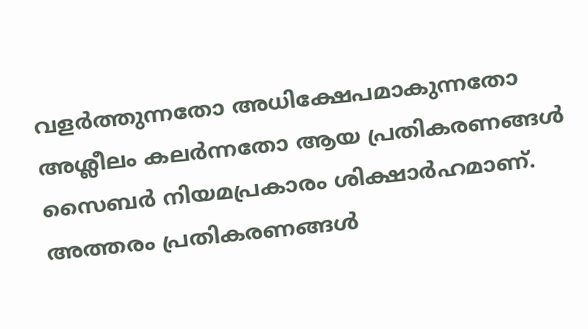വളർത്തുന്നതോ അധിക്ഷേപമാകുന്നതോ അശ്ലീലം കലർന്നതോ ആയ പ്രതികരണങ്ങൾ സൈബർ നിയമപ്രകാരം ശിക്ഷാർഹമാണ്. അത്തരം പ്രതികരണങ്ങൾ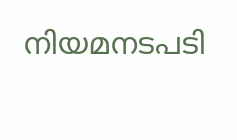നിയമനടപടി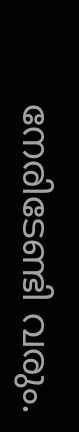നേരിടേണ്ടി വരും.